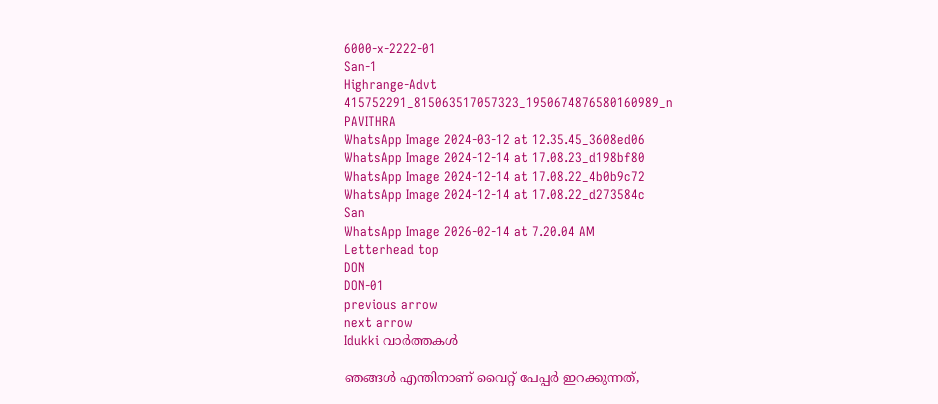6000-x-2222-01
San-1
Highrange-Advt
415752291_815063517057323_1950674876580160989_n
PAVITHRA
WhatsApp Image 2024-03-12 at 12.35.45_3608ed06
WhatsApp Image 2024-12-14 at 17.08.23_d198bf80
WhatsApp Image 2024-12-14 at 17.08.22_4b0b9c72
WhatsApp Image 2024-12-14 at 17.08.22_d273584c
San
WhatsApp Image 2026-02-14 at 7.20.04 AM
Letterhead top
DON
DON-01
previous arrow
next arrow
Idukki വാര്‍ത്തകള്‍

ഞങ്ങൾ എന്തിനാണ് വൈറ്റ് പേപ്പർ ഇറക്കുന്നത്,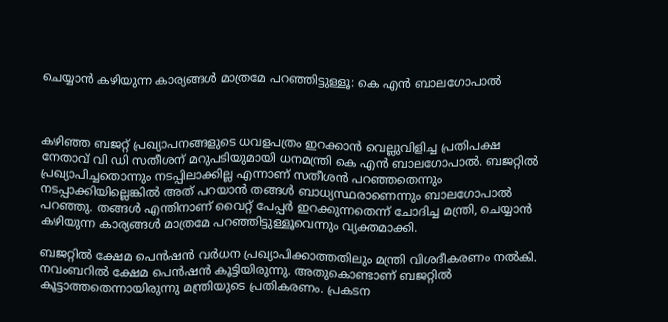ചെയ്യാൻ കഴിയുന്ന കാര്യങ്ങൾ മാത്രമേ പറഞ്ഞിട്ടുള്ളൂ: കെ എൻ ബാലഗോപാൽ



കഴിഞ്ഞ ബജറ്റ് പ്രഖ്യാപനങ്ങളുടെ ധവളപത്രം ഇറക്കാൻ വെല്ലുവിളിച്ച പ്രതിപക്ഷ നേതാവ് വി ഡി സതീശന് മറുപടിയുമായി ധനമന്ത്രി കെ എൻ ബാലഗോപാൽ. ബജറ്റിൽ പ്രഖ്യാപിച്ചതൊന്നും നടപ്പിലാക്കില്ല എന്നാണ് സതീശൻ പറഞ്ഞതെന്നും നടപ്പാക്കിയില്ലെങ്കിൽ അത് പറയാൻ തങ്ങൾ ബാധ്യസ്ഥരാണെന്നും ബാലഗോപാൽ പറഞ്ഞു. തങ്ങൾ എന്തിനാണ് വൈറ്റ് പേപ്പർ ഇറക്കുന്നതെന്ന് ചോദിച്ച മന്ത്രി, ചെയ്യാൻ കഴിയുന്ന കാര്യങ്ങൾ മാത്രമേ പറഞ്ഞിട്ടുള്ളൂവെന്നും വ്യക്തമാക്കി.

ബജറ്റിൽ ക്ഷേമ പെൻഷൻ വർധന പ്രഖ്യാപിക്കാത്തതിലും മന്ത്രി വിശദീകരണം നൽകി. നവംബറിൽ ക്ഷേമ പെൻഷൻ കൂട്ടിയിരുന്നു. അതുകൊണ്ടാണ് ബജറ്റിൽ കൂട്ടാത്തതെന്നായിരുന്നു മന്ത്രിയുടെ പ്രതികരണം. പ്രകടന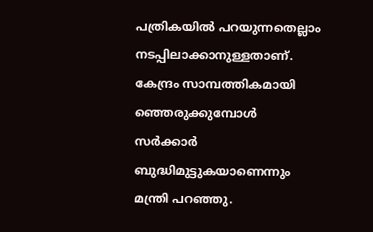പത്രികയിൽ പറയുന്നതെല്ലാം നടപ്പിലാക്കാനുള്ളതാണ്. കേന്ദ്രം സാമ്പത്തികമായി ഞ്ഞെരുക്കുമ്പോൾ സർക്കാർ ബുദ്ധിമുട്ടുകയാണെന്നും മന്ത്രി പറഞ്ഞു.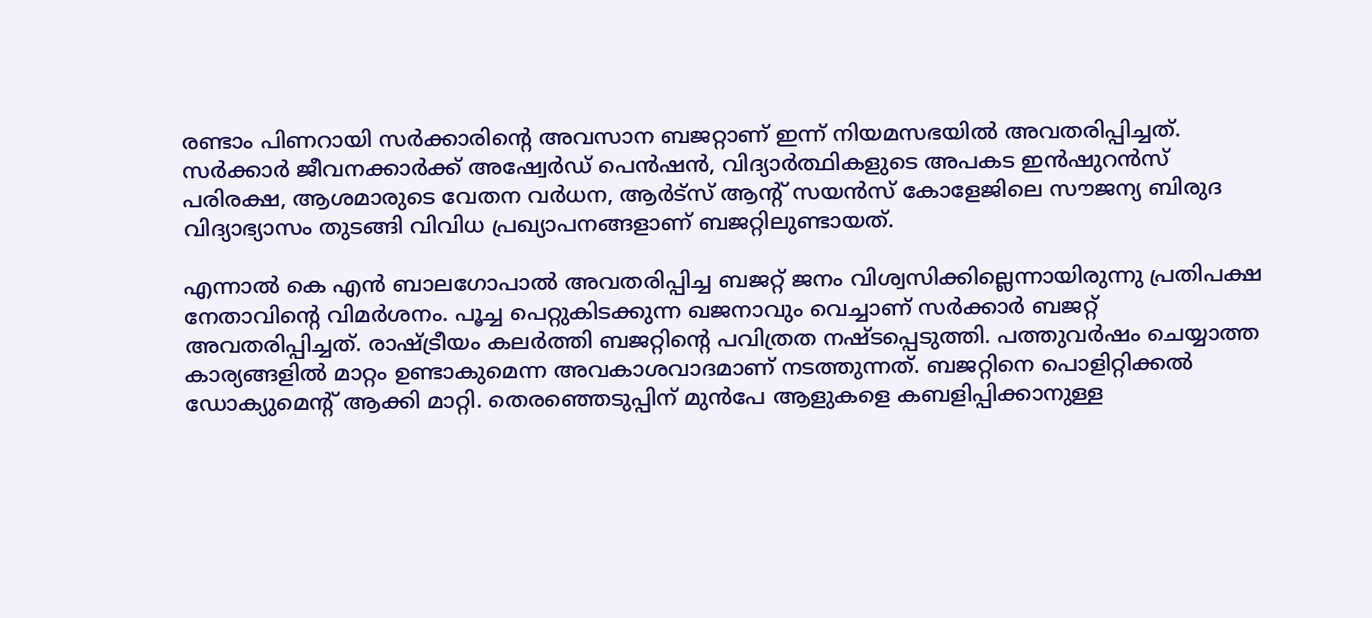രണ്ടാം പിണറായി സർക്കാരിന്റെ അവസാന ബജറ്റാണ് ഇന്ന് നിയമസഭയിൽ അവതരിപ്പിച്ചത്. സർക്കാർ ജീവനക്കാർക്ക് അഷ്വേർഡ് പെൻഷൻ, വിദ്യാർത്ഥികളുടെ അപകട ഇൻഷുറൻസ് പരിരക്ഷ, ആശമാരുടെ വേതന വർധന, ആർട്‌സ് ആന്റ് സയൻസ് കോളേജിലെ സൗജന്യ ബിരുദ വിദ്യാഭ്യാസം തുടങ്ങി വിവിധ പ്രഖ്യാപനങ്ങളാണ് ബജറ്റിലുണ്ടായത്.

എന്നാൽ കെ എൻ ബാലഗോപാൽ അവതരിപ്പിച്ച ബജറ്റ് ജനം വിശ്വസിക്കില്ലെന്നായിരുന്നു പ്രതിപക്ഷ നേതാവിന്റെ വിമർശനം. പൂച്ച പെറ്റുകിടക്കുന്ന ഖജനാവും വെച്ചാണ് സർക്കാർ ബജറ്റ് അവതരിപ്പിച്ചത്. രാഷ്ട്രീയം കലർത്തി ബജറ്റിന്റെ പവിത്രത നഷ്ടപ്പെടുത്തി. പത്തുവർഷം ചെയ്യാത്ത കാര്യങ്ങളിൽ മാറ്റം ഉണ്ടാകുമെന്ന അവകാശവാദമാണ് നടത്തുന്നത്. ബജറ്റിനെ പൊളിറ്റിക്കൽ ഡോക്യുമെന്റ് ആക്കി മാറ്റി. തെരഞ്ഞെടുപ്പിന് മുൻപേ ആളുകളെ കബളിപ്പിക്കാനുള്ള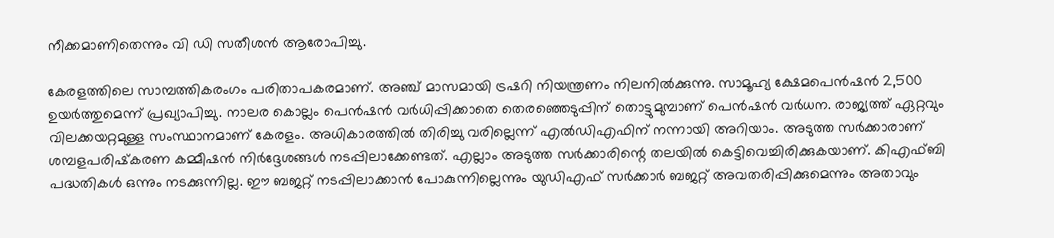നീക്കമാണിതെന്നും വി ഡി സതീശൻ ആരോപിച്ചു.

കേരളത്തിലെ സാമ്പത്തികരംഗം പരിതാപകരമാണ്. അഞ്ച് മാസമായി ട്രഷറി നിയന്ത്രണം നിലനിൽക്കുന്നു. സാമൂഹ്യ ക്ഷേമപെൻഷൻ 2,500 ഉയർത്തുമെന്ന് പ്രഖ്യാപിച്ചു. നാലര കൊല്ലം പെൻഷൻ വർധിപ്പിക്കാതെ തെരഞ്ഞെടുപ്പിന് തൊട്ടുമുമ്പാണ് പെൻഷൻ വർധന. രാജ്യത്ത് ഏറ്റവും വിലക്കയറ്റമുള്ള സംസ്ഥാനമാണ് കേരളം. അധികാരത്തിൽ തിരിച്ചു വരില്ലെന്ന് എൽഡിഎഫിന് നന്നായി അറിയാം. അടുത്ത സർക്കാരാണ് ശമ്പളപരിഷ്‌കരണ കമ്മീഷൻ നിർദ്ദേശങ്ങൾ നടപ്പിലാക്കേണ്ടത്. എല്ലാം അടുത്ത സർക്കാരിന്റെ തലയിൽ കെട്ടിവെച്ചിരിക്കുകയാണ്. കിഎഫ്ബി പദ്ധതികൾ ഒന്നും നടക്കുന്നില്ല. ഈ ബജറ്റ് നടപ്പിലാക്കാൻ പോകുന്നില്ലെന്നും യുഡിഎഫ് സർക്കാർ ബജറ്റ് അവതരിപ്പിക്കുമെന്നും അതാവും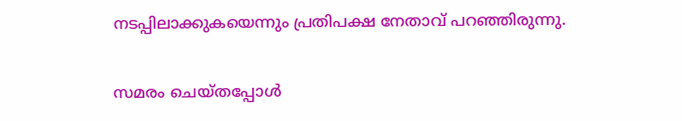നടപ്പിലാക്കുകയെന്നും പ്രതിപക്ഷ നേതാവ് പറഞ്ഞിരുന്നു.

സമരം ചെയ്തപ്പോൾ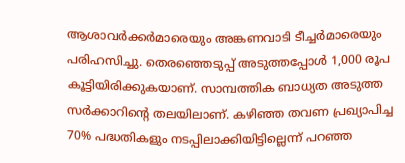ആശാവർക്കർമാരെയും അങ്കണവാടി ടീച്ചർമാരെയും പരിഹസിച്ചു. തെരഞ്ഞെടുപ്പ് അടുത്തപ്പോൾ 1,000 രൂപ കൂട്ടിയിരിക്കുകയാണ്. സാമ്പത്തിക ബാധ്യത അടുത്ത സർക്കാറിന്റെ തലയിലാണ്. കഴിഞ്ഞ തവണ പ്രഖ്യാപിച്ച 70% പദ്ധതികളും നടപ്പിലാക്കിയിട്ടില്ലെന്ന് പറഞ്ഞ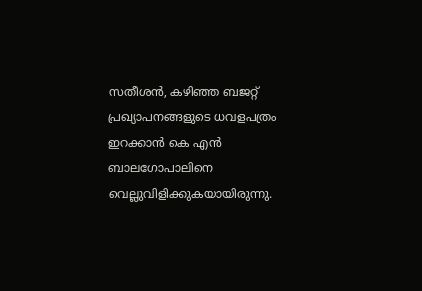സതീശൻ, കഴിഞ്ഞ ബജറ്റ് പ്രഖ്യാപനങ്ങളുടെ ധവളപത്രം ഇറക്കാൻ കെ എൻ ബാലഗോപാലിനെ വെല്ലുവിളിക്കുകയായിരുന്നു.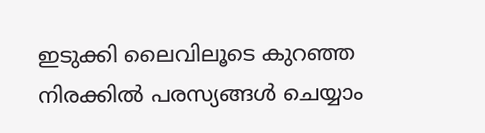ഇടുക്കി ലൈവിലൂടെ കുറഞ്ഞ നിരക്കിൽ പരസ്യങ്ങൾ ചെയ്യാം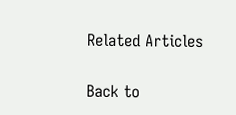Related Articles

Back to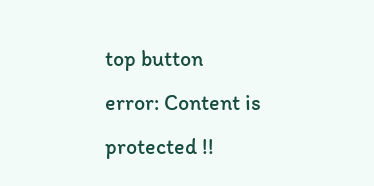top button
error: Content is protected !!